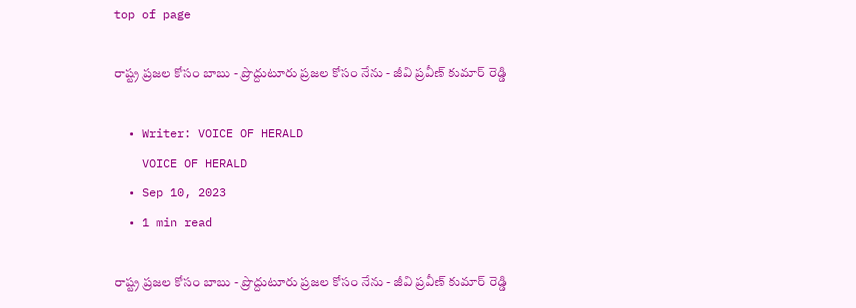top of page

రాష్ట్ర ప్రజల కోసం బాబు - ప్రొద్దుటూరు ప్రజల కోసం నేను - జీవి ప్రవీణ్ కుమార్ రెడ్డి

  • Writer: VOICE OF HERALD
    VOICE OF HERALD
  • Sep 10, 2023
  • 1 min read

రాష్ట్ర ప్రజల కోసం బాబు - ప్రొద్దుటూరు ప్రజల కోసం నేను - జీవి ప్రవీణ్ కుమార్ రెడ్డి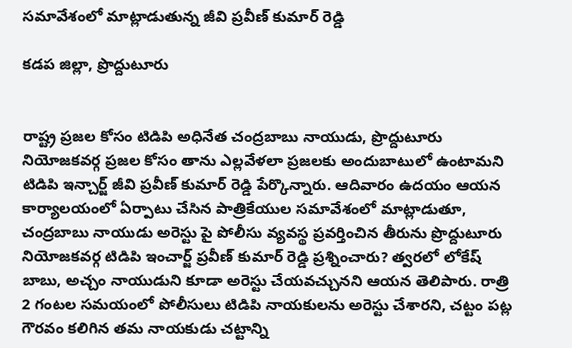సమావేశంలో మాట్లాడుతున్న జీవి ప్రవీణ్ కుమార్ రెడ్డి

కడప జిల్లా, ప్రొద్దుటూరు


రాష్ట్ర ప్రజల కోసం టిడిపి అధినేత చంద్రబాబు నాయుడు, ప్రొద్దుటూరు నియోజకవర్గ ప్రజల కోసం తాను ఎల్లవేళలా ప్రజలకు అందుబాటులో ఉంటామని టిడిపి ఇన్చార్జ్ జీవి ప్రవీణ్ కుమార్ రెడ్డి పేర్కొన్నారు. ఆదివారం ఉదయం ఆయన కార్యాలయంలో ఏర్పాటు చేసిన పాత్రికేయుల సమావేశంలో మాట్లాడుతూ, చంద్రబాబు నాయుడు అరెస్టు పై పోలీసు వ్యవస్థ ప్రవర్తించిన తీరును ప్రొద్దుటూరు నియోజకవర్గ టిడిపి ఇంచార్జ్ ప్రవీణ్ కుమార్ రెడ్డి ప్రశ్నించారు? త్వరలో లోకేష్ బాబు, అచ్చం నాయుడుని కూడా అరెస్టు చేయవచ్చునని ఆయన తెలిపారు. రాత్రి 2 గంటల సమయంలో పోలీసులు టిడిపి నాయకులను అరెస్టు చేశారని, చట్టం పట్ల గౌరవం కలిగిన తమ నాయకుడు చట్టాన్ని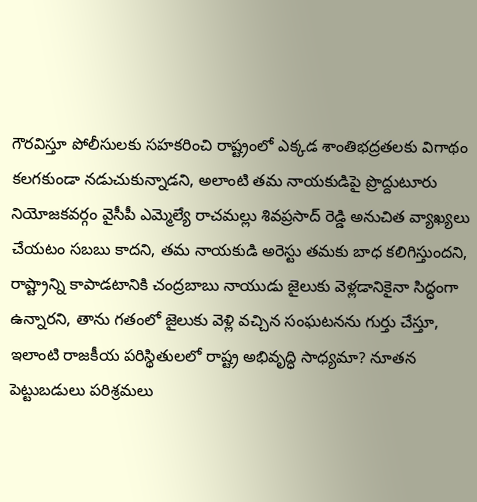గౌరవిస్తూ పోలీసులకు సహకరించి రాష్ట్రంలో ఎక్కడ శాంతిభద్రతలకు విగాథం కలగకుండా నడుచుకున్నాడని, అలాంటి తమ నాయకుడిపై ప్రొద్దుటూరు నియోజకవర్గం వైసీపీ ఎమ్మెల్యే రాచమల్లు శివప్రసాద్ రెడ్డి అనుచిత వ్యాఖ్యలు చేయటం సబబు కాదని, తమ నాయకుడి అరెస్టు తమకు బాధ కలిగిస్తుందని, రాష్ట్రాన్ని కాపాడటానికి చంద్రబాబు నాయుడు జైలుకు వెళ్లడానికైనా సిద్ధంగా ఉన్నారని, తాను గతంలో జైలుకు వెళ్లి వచ్చిన సంఘటనను గుర్తు చేస్తూ, ఇలాంటి రాజకీయ పరిస్థితులలో రాష్ట్ర అభివృద్ధి సాధ్యమా? నూతన పెట్టుబడులు పరిశ్రమలు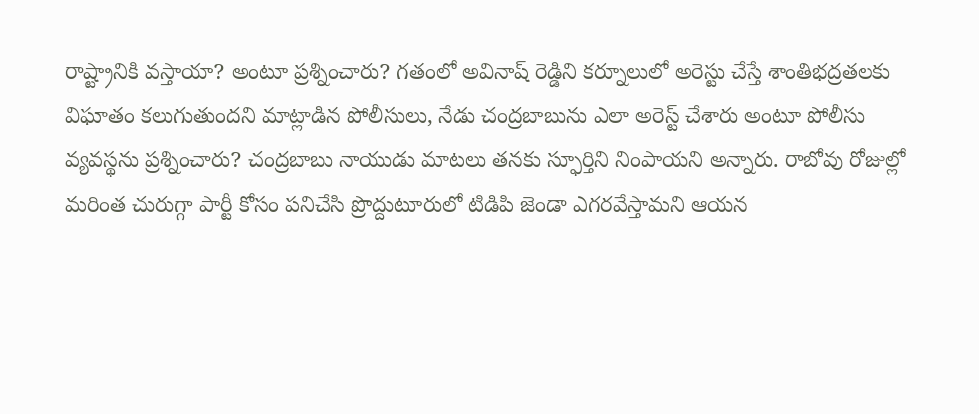రాష్ట్రానికి వస్తాయా? అంటూ ప్రశ్నించారు? గతంలో అవినాష్ రెడ్డిని కర్నూలులో అరెస్టు చేస్తే శాంతిభద్రతలకు విఘాతం కలుగుతుందని మాట్లాడిన పోలీసులు, నేడు చంద్రబాబును ఎలా అరెస్ట్ చేశారు అంటూ పోలీసు వ్యవస్థను ప్రశ్నించారు? చంద్రబాబు నాయుడు మాటలు తనకు స్ఫూర్తిని నింపాయని అన్నారు. రాబోవు రోజుల్లో మరింత చురుగ్గా పార్టీ కోసం పనిచేసి ప్రొద్దుటూరులో టిడిపి జెండా ఎగరవేస్తామని ఆయన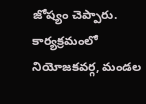జోష్యం చెప్పారు. కార్యక్రమంలో నియోజకవర్గ, మండల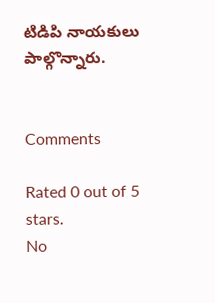టిడిపి నాయకులు పాల్గొన్నారు.


Comments

Rated 0 out of 5 stars.
No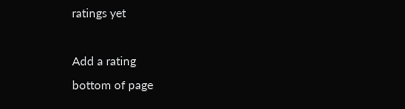ratings yet

Add a rating
bottom of page